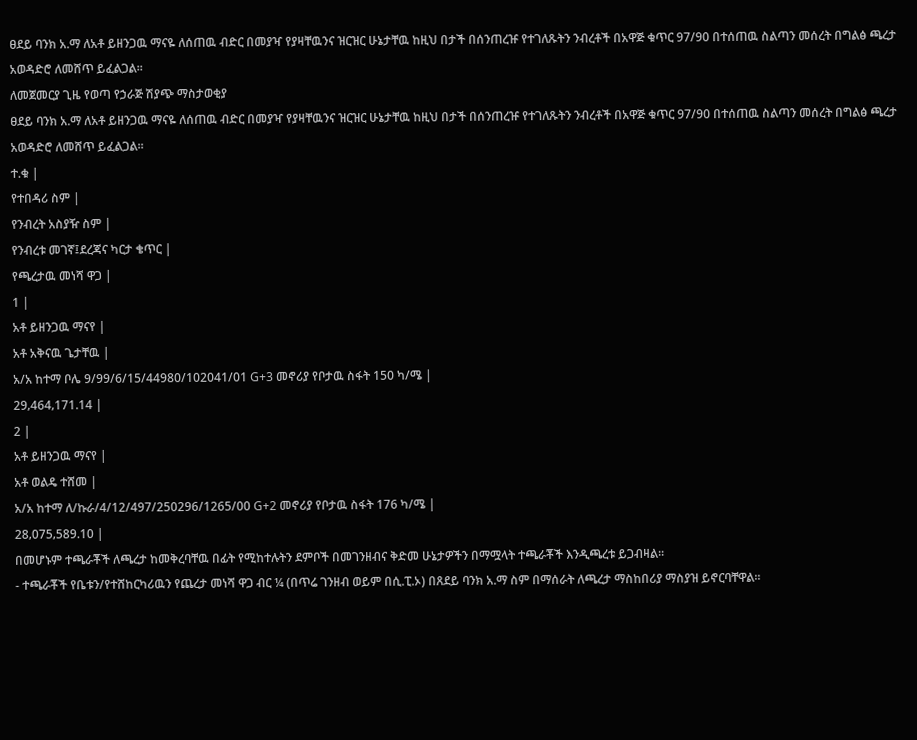ፀደይ ባንክ አ.ማ ለአቶ ይዘንጋዉ ማናዬ ለሰጠዉ ብድር በመያዣ የያዛቸዉንና ዝርዝር ሁኔታቸዉ ከዚህ በታች በሰንጠረዡ የተገለጹትን ንብረቶች በአዋጅ ቁጥር 97/90 በተሰጠዉ ስልጣን መሰረት በግልፅ ጫረታ አወዳድሮ ለመሸጥ ይፈልጋል፡፡
ለመጀመርያ ጊዜ የወጣ የኃራጅ ሽያጭ ማስታወቂያ
ፀደይ ባንክ አ.ማ ለአቶ ይዘንጋዉ ማናዬ ለሰጠዉ ብድር በመያዣ የያዛቸዉንና ዝርዝር ሁኔታቸዉ ከዚህ በታች በሰንጠረዡ የተገለጹትን ንብረቶች በአዋጅ ቁጥር 97/90 በተሰጠዉ ስልጣን መሰረት በግልፅ ጫረታ አወዳድሮ ለመሸጥ ይፈልጋል፡፡
ተ.ቁ |
የተበዳሪ ስም |
የንብረት አስያዥ ስም |
የንብረቱ መገኛ፤ደረጃና ካርታ ቄጥር |
የጫረታዉ መነሻ ዋጋ |
1 |
አቶ ይዘንጋዉ ማናየ |
አቶ አቅናዉ ጌታቸዉ |
አ/አ ከተማ ቦሌ 9/99/6/15/44980/102041/01 G+3 መኖሪያ የቦታዉ ስፋት 150 ካ/ሜ |
29‚464‚171.14 |
2 |
አቶ ይዘንጋዉ ማናየ |
አቶ ወልዴ ተሸመ |
አ/አ ከተማ ለ/ኩራ/4/12/497/250296/1265/00 G+2 መኖሪያ የቦታዉ ስፋት 176 ካ/ሜ |
28‚075‚589.10 |
በመሆኑም ተጫራቾች ለጫረታ ከመቅረባቸዉ በፊት የሚከተሉትን ደምቦች በመገንዘብና ቅድመ ሁኔታዎችን በማሟላት ተጫራቾች እንዲጫረቱ ይጋብዛል፡፡
- ተጫራቾች የቤቱን/የተሸከርካሪዉን የጨረታ መነሻ ዋጋ ብር ¼ (በጥሬ ገንዘብ ወይም በሲ.ፒ.ኦ) በጸደይ ባንክ አ.ማ ስም በማሰራት ለጫረታ ማስከበሪያ ማስያዝ ይኖርባቸዋል፡፡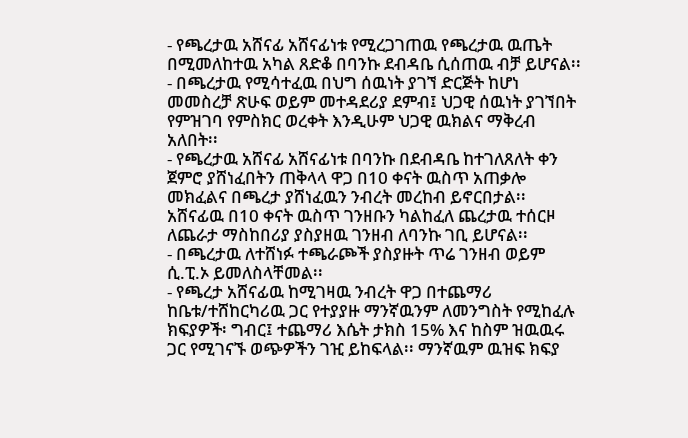- የጫረታዉ አሸናፊ አሸናፊነቱ የሚረጋገጠዉ የጫረታዉ ዉጤት በሚመለከተዉ አካል ጸድቆ በባንኩ ደብዳቤ ሲሰጠዉ ብቻ ይሆናል፡፡
- በጫረታዉ የሚሳተፈዉ በህግ ሰዉነት ያገኘ ድርጅት ከሆነ መመስረቻ ጽሁፍ ወይም መተዳደሪያ ደምብ፤ ህጋዊ ሰዉነት ያገኘበት የምዝገባ የምስክር ወረቀት እንዲሁም ህጋዊ ዉክልና ማቅረብ አለበት፡፡
- የጫረታዉ አሸናፊ አሸናፊነቱ በባንኩ በደብዳቤ ከተገለጸለት ቀን ጀምሮ ያሸነፈበትን ጠቅላላ ዋጋ በ10 ቀናት ዉስጥ አጠቃሎ መክፈልና በጫረታ ያሸነፈዉን ንብረት መረከብ ይኖርበታል፡፡ አሸናፊዉ በ10 ቀናት ዉስጥ ገንዘቡን ካልከፈለ ጨረታዉ ተሰርዞ ለጨራታ ማስከበሪያ ያስያዘዉ ገንዘብ ለባንኩ ገቢ ይሆናል፡፡
- በጫረታዉ ለተሸነፉ ተጫራጮች ያስያዙት ጥሬ ገንዘብ ወይም ሲ.ፒ.ኦ ይመለስላቸመል፡፡
- የጫረታ አሸናፊዉ ከሚገዛዉ ንብረት ዋጋ በተጨማሪ ከቤቱ/ተሸከርካሪዉ ጋር የተያያዙ ማንኛዉንም ለመንግስት የሚከፈሉ ክፍያዎች፡ ግብር፤ ተጨማሪ እሴት ታክስ 15% እና ከስም ዝዉዉሩ ጋር የሚገናኙ ወጭዎችን ገዢ ይከፍላል፡፡ ማንኛዉም ዉዝፍ ክፍያ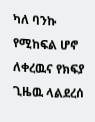ካለ ባንኩ የሚከፍል ሆኖ ለቀረዉና የክፍያ ጊዜዉ ላልደረሰ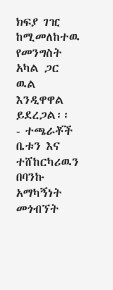ክፍያ ገዢ ከሚመለከተዉ የመንግስት አካል ጋር ዉል እንዲዋዋል ይደረጋል፡፡
- ተጫራቾች ቤቱን እና ተሸከርካሪዉን በባንኩ አማካኝነት መጎብኘት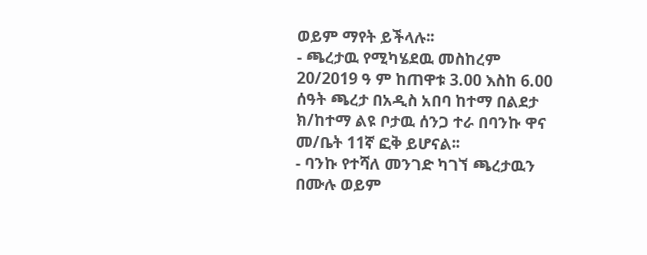ወይም ማየት ይችላሉ፡፡
- ጫረታዉ የሚካሄደዉ መስከረም 20/2019 ዓ ም ከጠዋቱ 3.00 እስከ 6.00 ሰዓት ጫረታ በአዲስ አበባ ከተማ በልደታ ክ/ከተማ ልዩ ቦታዉ ሰንጋ ተራ በባንኩ ዋና መ/ቤት 11ኛ ፎቅ ይሆናል፡፡
- ባንኩ የተሻለ መንገድ ካገኘ ጫረታዉን በሙሉ ወይም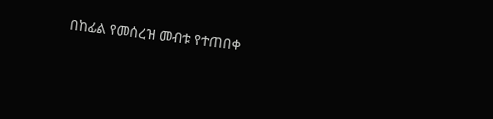በከፊል የመሰረዝ መብቱ የተጠበቀ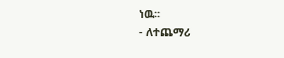ነዉ፡፡
- ለተጨማሪ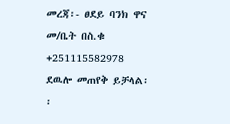መረጃ፡- ፀደይ ባንክ ዋና መ/ቤት በስ.ቁ +251115582978 ደዉሎ መጠየቅ ይቻላል፡፡